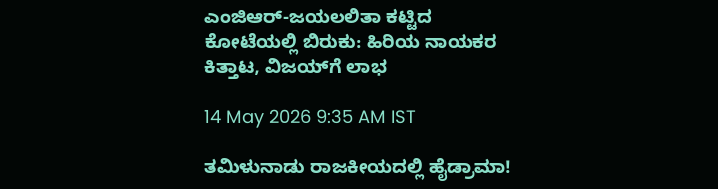ಎಂಜಿಆರ್-ಜಯಲಲಿತಾ ಕಟ್ಟಿದ ಕೋಟೆಯಲ್ಲಿ ಬಿರುಕು: ಹಿರಿಯ ನಾಯಕರ ಕಿತ್ತಾಟ, ವಿಜಯ್‌ಗೆ ಲಾಭ

14 May 2026 9:35 AM IST

ತಮಿಳುನಾಡು ರಾಜಕೀಯದಲ್ಲಿ ಹೈಡ್ರಾಮಾ!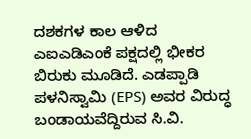ದಶಕಗಳ ಕಾಲ ಆಳಿದ ಎಐಎಡಿಎಂಕೆ ಪಕ್ಷದಲ್ಲಿ ಭೀಕರ ಬಿರುಕು ಮೂಡಿದೆ. ಎಡಪ್ಪಾಡಿ ಪಳನಿಸ್ವಾಮಿ (EPS) ಅವರ ವಿರುದ್ಧ ಬಂಡಾಯವೆದ್ದಿರುವ ಸಿ.ವಿ.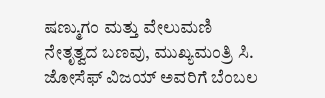ಷಣ್ಮುಗಂ ಮತ್ತು ವೇಲುಮಣಿ ನೇತೃತ್ವದ ಬಣವು, ಮುಖ್ಯಮಂತ್ರಿ ಸಿ. ಜೋಸೆಫ್ ವಿಜಯ್ ಅವರಿಗೆ ಬೆಂಬಲ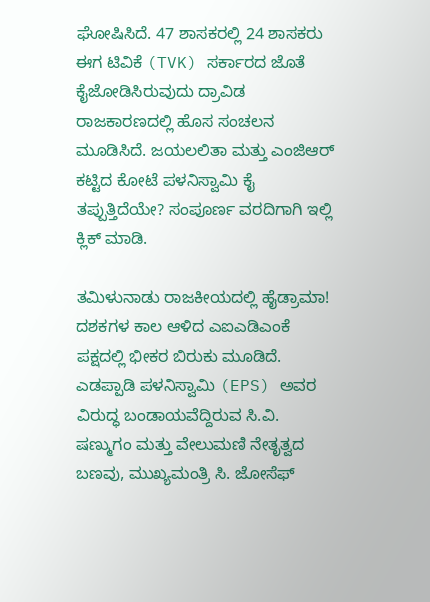ಘೋಷಿಸಿದೆ. 47 ಶಾಸಕರಲ್ಲಿ 24 ಶಾಸಕರು ಈಗ ಟಿವಿಕೆ (TVK) ಸರ್ಕಾರದ ಜೊತೆ ಕೈಜೋಡಿಸಿರುವುದು ದ್ರಾವಿಡ ರಾಜಕಾರಣದಲ್ಲಿ ಹೊಸ ಸಂಚಲನ ಮೂಡಿಸಿದೆ. ಜಯಲಲಿತಾ ಮತ್ತು ಎಂಜಿಆರ್ ಕಟ್ಟಿದ ಕೋಟೆ ಪಳನಿಸ್ವಾಮಿ ಕೈ ತಪ್ಪುತ್ತಿದೆಯೇ? ಸಂಪೂರ್ಣ ವರದಿಗಾಗಿ ಇಲ್ಲಿ ಕ್ಲಿಕ್ ಮಾಡಿ.

ತಮಿಳುನಾಡು ರಾಜಕೀಯದಲ್ಲಿ ಹೈಡ್ರಾಮಾ! ದಶಕಗಳ ಕಾಲ ಆಳಿದ ಎಐಎಡಿಎಂಕೆ ಪಕ್ಷದಲ್ಲಿ ಭೀಕರ ಬಿರುಕು ಮೂಡಿದೆ. ಎಡಪ್ಪಾಡಿ ಪಳನಿಸ್ವಾಮಿ (EPS) ಅವರ ವಿರುದ್ಧ ಬಂಡಾಯವೆದ್ದಿರುವ ಸಿ.ವಿ. ಷಣ್ಮುಗಂ ಮತ್ತು ವೇಲುಮಣಿ ನೇತೃತ್ವದ ಬಣವು, ಮುಖ್ಯಮಂತ್ರಿ ಸಿ. ಜೋಸೆಫ್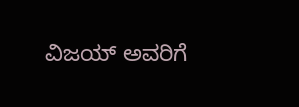ವಿಜಯ್ ಅವರಿಗೆ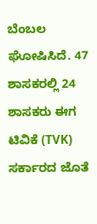ಬೆಂಬಲ ಘೋಷಿಸಿದೆ. 47 ಶಾಸಕರಲ್ಲಿ 24 ಶಾಸಕರು ಈಗ ಟಿವಿಕೆ (TVK) ಸರ್ಕಾರದ ಜೊತೆ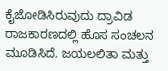ಕೈಜೋಡಿಸಿರುವುದು ದ್ರಾವಿಡ ರಾಜಕಾರಣದಲ್ಲಿ ಹೊಸ ಸಂಚಲನ ಮೂಡಿಸಿದೆ. ಜಯಲಲಿತಾ ಮತ್ತು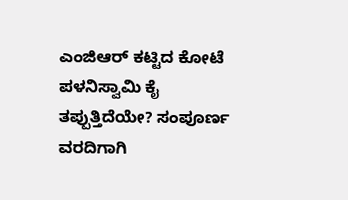ಎಂಜಿಆರ್ ಕಟ್ಟಿದ ಕೋಟೆ ಪಳನಿಸ್ವಾಮಿ ಕೈ ತಪ್ಪುತ್ತಿದೆಯೇ? ಸಂಪೂರ್ಣ ವರದಿಗಾಗಿ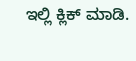ಇಲ್ಲಿ ಕ್ಲಿಕ್ ಮಾಡಿ.